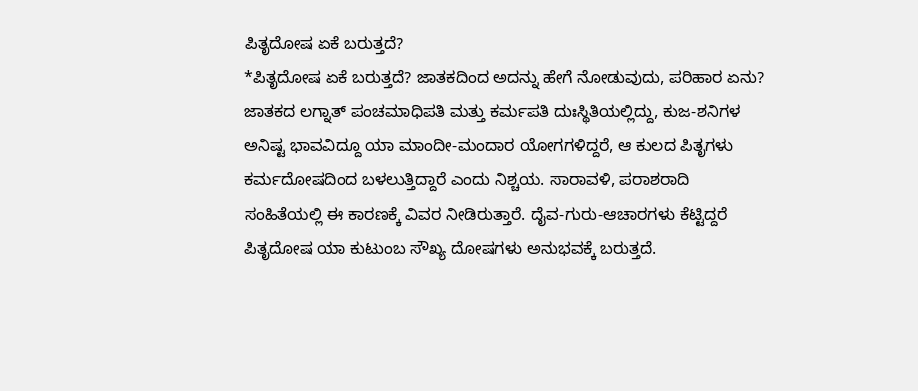ಪಿತೃದೋಷ ಏಕೆ ಬರುತ್ತದೆ?
*ಪಿತೃದೋಷ ಏಕೆ ಬರುತ್ತದೆ? ಜಾತಕದಿಂದ ಅದನ್ನು ಹೇಗೆ ನೋಡುವುದು, ಪರಿಹಾರ ಏನು?
ಜಾತಕದ ಲಗ್ನಾತ್ ಪಂಚಮಾಧಿಪತಿ ಮತ್ತು ಕರ್ಮಪತಿ ದುಃಸ್ಥಿತಿಯಲ್ಲಿದ್ದು, ಕುಜ-ಶನಿಗಳ ಅನಿಷ್ಟ ಭಾವವಿದ್ದೂ ಯಾ ಮಾಂದೀ-ಮಂದಾರ ಯೋಗಗಳಿದ್ದರೆ, ಆ ಕುಲದ ಪಿತೃಗಳು ಕರ್ಮದೋಷದಿಂದ ಬಳಲುತ್ತಿದ್ದಾರೆ ಎಂದು ನಿಶ್ಚಯ. ಸಾರಾವಳಿ, ಪರಾಶರಾದಿ ಸಂಹಿತೆಯಲ್ಲಿ ಈ ಕಾರಣಕ್ಕೆ ವಿವರ ನೀಡಿರುತ್ತಾರೆ. ದೈವ-ಗುರು-ಆಚಾರಗಳು ಕೆಟ್ಟಿದ್ದರೆ ಪಿತೃದೋಷ ಯಾ ಕುಟುಂಬ ಸೌಖ್ಯ ದೋಷಗಳು ಅನುಭವಕ್ಕೆ ಬರುತ್ತದೆ.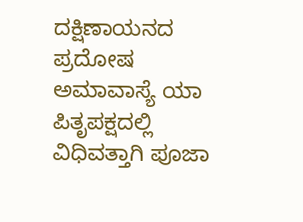ದಕ್ಷಿಣಾಯನದ ಪ್ರದೋಷ ಅಮಾವಾಸ್ಯೆ ಯಾ ಪಿತೃಪಕ್ಷದಲ್ಲಿ ವಿಧಿವತ್ತಾಗಿ ಪೂಜಾ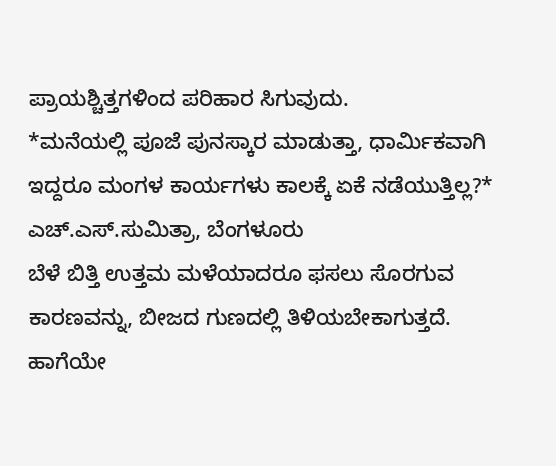ಪ್ರಾಯಶ್ಚಿತ್ತಗಳಿಂದ ಪರಿಹಾರ ಸಿಗುವುದು.
*ಮನೆಯಲ್ಲಿ ಪೂಜೆ ಪುನಸ್ಕಾರ ಮಾಡುತ್ತಾ, ಧಾರ್ಮಿಕವಾಗಿ ಇದ್ದರೂ ಮಂಗಳ ಕಾರ್ಯಗಳು ಕಾಲಕ್ಕೆ ಏಕೆ ನಡೆಯುತ್ತಿಲ್ಲ?* ಎಚ್.ಎಸ್.ಸುಮಿತ್ರಾ, ಬೆಂಗಳೂರು
ಬೆಳೆ ಬಿತ್ತಿ ಉತ್ತಮ ಮಳೆಯಾದರೂ ಫಸಲು ಸೊರಗುವ ಕಾರಣವನ್ನು, ಬೀಜದ ಗುಣದಲ್ಲಿ ತಿಳಿಯಬೇಕಾಗುತ್ತದೆ. ಹಾಗೆಯೇ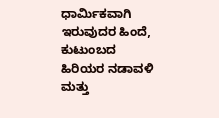ಧಾರ್ಮಿಕವಾಗಿ ಇರುವುದರ ಹಿಂದೆ, ಕುಟುಂಬದ ಹಿರಿಯರ ನಡಾವಳಿ ಮತ್ತು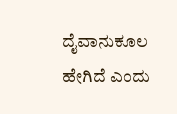ದೈವಾನುಕೂಲ ಹೇಗಿದೆ ಎಂದು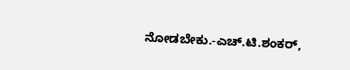ನೋಡಬೇಕು.-ಎಚ್.ಟಿ.ಶಂಕರ್,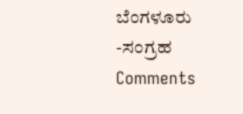ಬೆಂಗಳೂರು
-ಸಂಗ್ರಹ
Comments